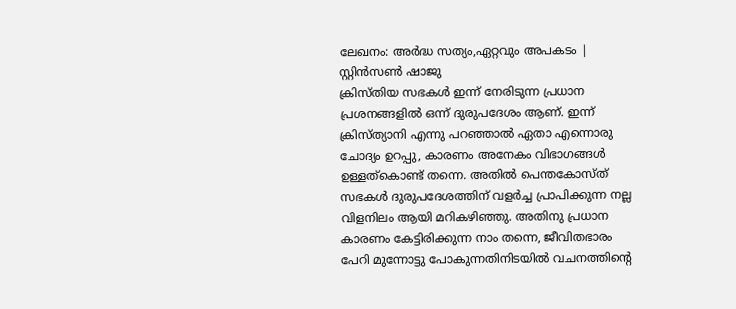ലേഖനം: അർദ്ധ സത്യം,ഏറ്റവും അപകടം | സ്റ്റിൻസൺ ഷാജു
ക്രിസ്തിയ സഭകൾ ഇന്ന് നേരിടുന്ന പ്രധാന പ്രശനങ്ങളിൽ ഒന്ന് ദുരുപദേശം ആണ്. ഇന്ന് ക്രിസ്ത്യാനി എന്നു പറഞ്ഞാൽ ഏതാ എന്നൊരു ചോദ്യം ഉറപ്പു, കാരണം അനേകം വിഭാഗങ്ങൾ ഉള്ളത്കൊണ്ട് തന്നെ. അതിൽ പെന്തകോസ്ത് സഭകൾ ദുരുപദേശത്തിന് വളർച്ച പ്രാപിക്കുന്ന നല്ല വിളനിലം ആയി മറികഴിഞ്ഞു. അതിനു പ്രധാന കാരണം കേട്ടിരിക്കുന്ന നാം തന്നെ, ജീവിതഭാരം പേറി മുന്നോട്ടു പോകുന്നതിനിടയിൽ വചനത്തിന്റെ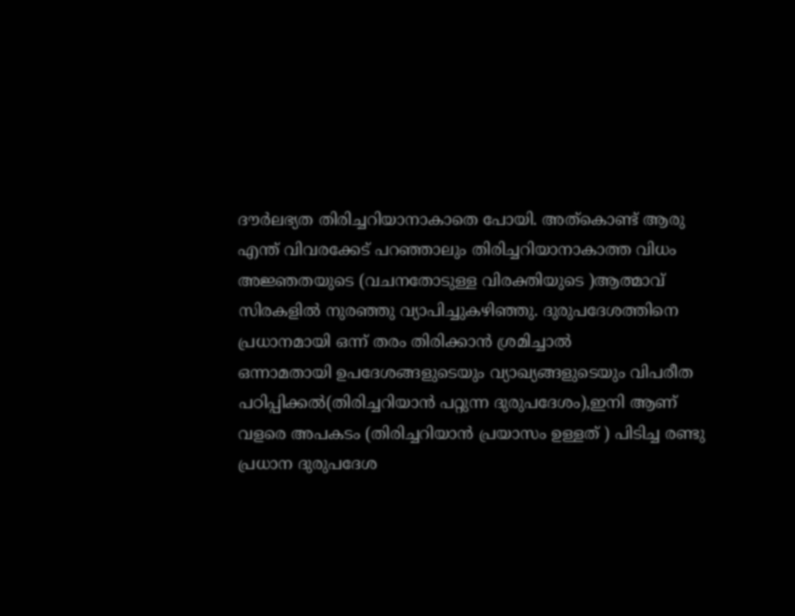ദൗർലഭ്യത തിരിച്ചറിയാനാകാതെ പോയി. അത്കൊണ്ട് ആരു എന്ത് വിവരക്കേട് പറഞ്ഞാലും തിരിച്ചറിയാനാകാത്ത വിധം അജ്ഞതയുടെ (വചനതോടുള്ള വിരക്തിയുടെ )ആത്മാവ് സിരകളിൽ നുരഞ്ഞു വ്യാപിച്ചുകഴിഞ്ഞു. ദുരുപദേശത്തിനെ പ്രധാനമായി ഒന്ന് തരം തിരിക്കാൻ ശ്രമിച്ചാൽ
ഒന്നാമതായി ഉപദേശങ്ങളുടെയും വ്യാഖ്യങ്ങളുടെയും വിപരീത പഠിപ്പിക്കൽ(തിരിച്ചറിയാൻ പറ്റുന്ന ദുരുപദേശം),ഇനി ആണ് വളരെ അപകടം (തിരിച്ചറിയാൻ പ്രയാസം ഉള്ളത് ) പിടിച്ച രണ്ടു പ്രധാന ദുരുപദേശ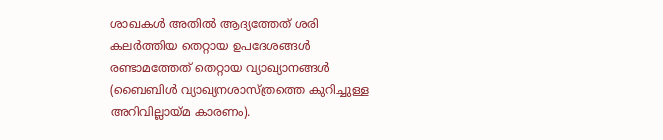ശാഖകൾ അതിൽ ആദ്യത്തേത് ശരി കലർത്തിയ തെറ്റായ ഉപദേശങ്ങൾ രണ്ടാമത്തേത് തെറ്റായ വ്യാഖ്യാനങ്ങൾ (ബൈബിൾ വ്യാഖ്യനശാസ്ത്രത്തെ കുറിച്ചുള്ള അറിവില്ലായ്മ കാരണം).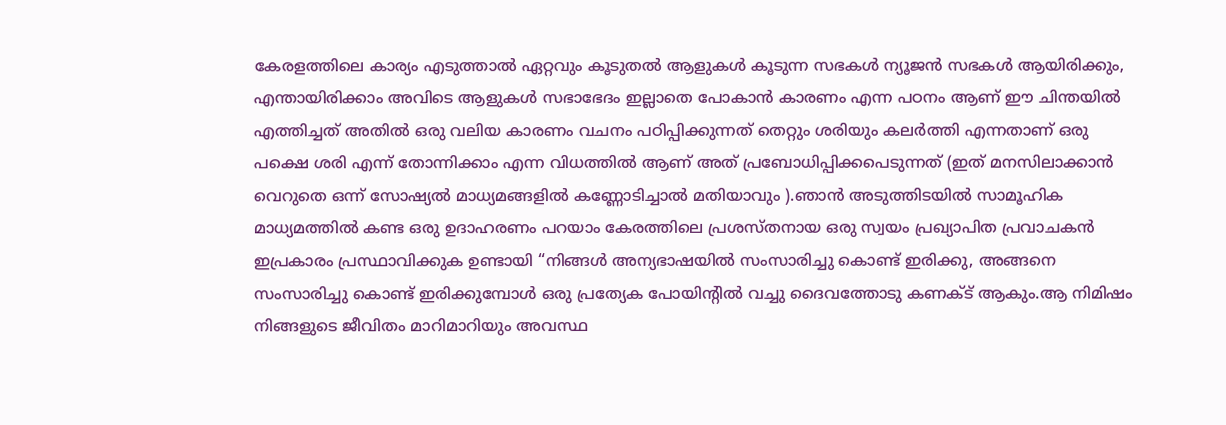കേരളത്തിലെ കാര്യം എടുത്താൽ ഏറ്റവും കൂടുതൽ ആളുകൾ കൂടുന്ന സഭകൾ ന്യൂജൻ സഭകൾ ആയിരിക്കും, എന്തായിരിക്കാം അവിടെ ആളുകൾ സഭാഭേദം ഇല്ലാതെ പോകാൻ കാരണം എന്ന പഠനം ആണ് ഈ ചിന്തയിൽ എത്തിച്ചത് അതിൽ ഒരു വലിയ കാരണം വചനം പഠിപ്പിക്കുന്നത് തെറ്റും ശരിയും കലർത്തി എന്നതാണ് ഒരു പക്ഷെ ശരി എന്ന് തോന്നിക്കാം എന്ന വിധത്തിൽ ആണ് അത് പ്രബോധിപ്പിക്കപെടുന്നത് (ഇത് മനസിലാക്കാൻ വെറുതെ ഒന്ന് സോഷ്യൽ മാധ്യമങ്ങളിൽ കണ്ണോടിച്ചാൽ മതിയാവും ).ഞാൻ അടുത്തിടയിൽ സാമൂഹിക മാധ്യമത്തിൽ കണ്ട ഒരു ഉദാഹരണം പറയാം കേരത്തിലെ പ്രശസ്തനായ ഒരു സ്വയം പ്രഖ്യാപിത പ്രവാചകൻ ഇപ്രകാരം പ്രസ്ഥാവിക്കുക ഉണ്ടായി “നിങ്ങൾ അന്യഭാഷയിൽ സംസാരിച്ചു കൊണ്ട് ഇരിക്കു, അങ്ങനെ സംസാരിച്ചു കൊണ്ട് ഇരിക്കുമ്പോൾ ഒരു പ്രത്യേക പോയിന്റിൽ വച്ചു ദൈവത്തോടു കണക്ട് ആകും.ആ നിമിഷം നിങ്ങളുടെ ജീവിതം മാറിമാറിയും അവസ്ഥ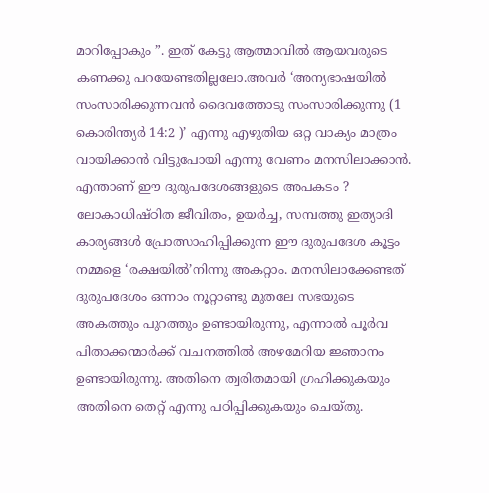മാറിപ്പോകും ”. ഇത് കേട്ടു ആത്മാവിൽ ആയവരുടെ കണക്കു പറയേണ്ടതില്ലലോ.അവർ ‘അന്യഭാഷയിൽ സംസാരിക്കുന്നവൻ ദൈവത്തോടു സംസാരിക്കുന്നു (1 കൊരിന്ത്യർ 14:2 )’ എന്നു എഴുതിയ ഒറ്റ വാക്യം മാത്രം വായിക്കാൻ വിട്ടുപോയി എന്നു വേണം മനസിലാക്കാൻ. എന്താണ് ഈ ദുരുപദേശങ്ങളുടെ അപകടം ? ലോകാധിഷ്ഠിത ജീവിതം, ഉയർച്ച, സമ്പത്തു ഇത്യാദി കാര്യങ്ങൾ പ്രോത്സാഹിപ്പിക്കുന്ന ഈ ദുരുപദേശ കൂട്ടം നമ്മളെ ‘രക്ഷയിൽ’നിന്നു അകറ്റാം. മനസിലാക്കേണ്ടത്
ദുരുപദേശം ഒന്നാം നൂറ്റാണ്ടു മുതലേ സഭയുടെ അകത്തും പുറത്തും ഉണ്ടായിരുന്നു, എന്നാൽ പൂർവ പിതാക്കന്മാർക്ക് വചനത്തിൽ അഴമേറിയ ജ്ഞാനം ഉണ്ടായിരുന്നു. അതിനെ ത്വരിതമായി ഗ്രഹിക്കുകയും അതിനെ തെറ്റ് എന്നു പഠിപ്പിക്കുകയും ചെയ്തു.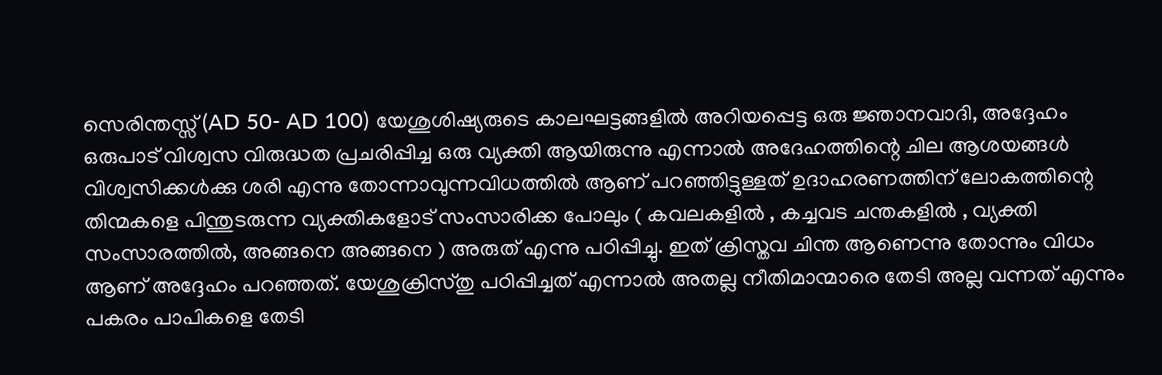സെരിന്തസ്സ് (AD 50- AD 100) യേശുശിഷ്യരുടെ കാലഘട്ടങ്ങളിൽ അറിയപ്പെട്ട ഒരു ജ്ഞാനവാദി, അദ്ദേഹം ഒരുപാട് വിശ്വസ വിരുദ്ധത പ്രചരിപ്പിച്ച ഒരു വ്യക്തി ആയിരുന്നു എന്നാൽ അദേഹത്തിന്റെ ചില ആശയങ്ങൾ വിശ്വസിക്കൾക്കു ശരി എന്നു തോന്നാവുന്നവിധത്തിൽ ആണ് പറഞ്ഞിട്ടുള്ളത് ഉദാഹരണത്തിന് ലോകത്തിന്റെ തിന്മകളെ പിന്തുടരുന്ന വ്യക്തികളോട് സംസാരിക്ക പോലും ( കവലകളിൽ , കച്ചവട ചന്തകളിൽ , വ്യക്തി സംസാരത്തിൽ, അങ്ങനെ അങ്ങനെ ) അരുത് എന്നു പഠിപ്പിച്ചു. ഇത് ക്രിസ്തവ ചിന്ത ആണെന്നു തോന്നും വിധം ആണ് അദ്ദേഹം പറഞ്ഞത്. യേശുക്രിസ്തു പഠിപ്പിച്ചത് എന്നാൽ അതല്ല നീതിമാന്മാരെ തേടി അല്ല വന്നത് എന്നും പകരം പാപികളെ തേടി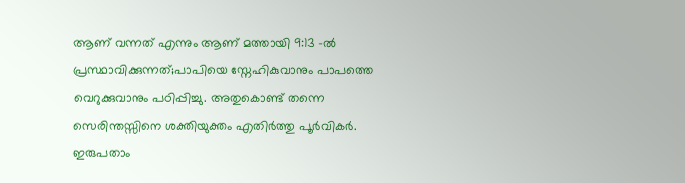ആണ് വന്നത് എന്നും ആണ് മത്തായി 9:13 -ൽ പ്രസ്ഥാവിക്കുന്നത്;പാപിയെ സ്നേഹികുവാനും പാപത്തെ വെറുക്കുവാനും പഠിപ്പിച്ചു. അതുകൊണ്ട് തന്നെ സെരിന്തസ്സിനെ ശക്തിയുക്തം എതിർത്തു പൂർവികർ. ഇരുപതാം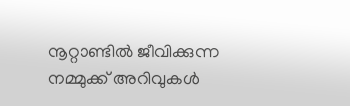നൂറ്റാണ്ടിൽ ജീവിക്കുന്ന നമ്മുക്ക് അറിവുകൾ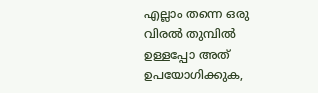എല്ലാം തന്നെ ഒരു വിരൽ തുമ്പിൽ ഉള്ളപ്പോ അത് ഉപയോഗിക്കുക,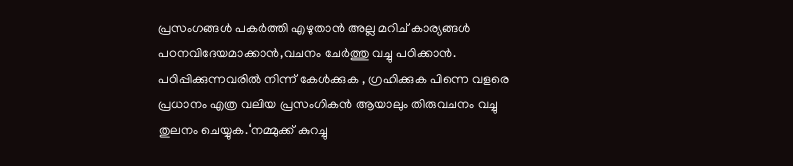പ്രസംഗങ്ങൾ പകർത്തി എഴുതാൻ അല്ല മറിച് കാര്യങ്ങൾ പഠനവിദേയമാക്കാൻ,വചനം ചേർത്തു വച്ചു പഠിക്കാൻ. പഠിപ്പിക്കുന്നവരിൽ നിന്ന് കേൾക്കുക , ഗ്രഹിക്കുക പിന്നെ വളരെ പ്രധാനം എത്ര വലിയ പ്രസംഗികൻ ആയാലും തിരുവചനം വച്ചു തുലനം ചെയ്യുക.‘നമ്മുക്ക് കുറച്ചു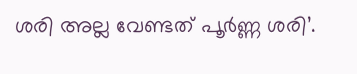ശരി അല്ല വേണ്ടത് പൂർണ്ണ ശരി’.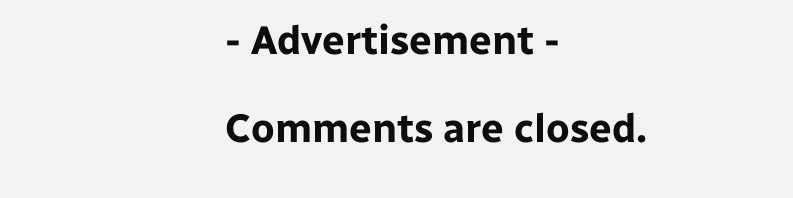- Advertisement -

Comments are closed.